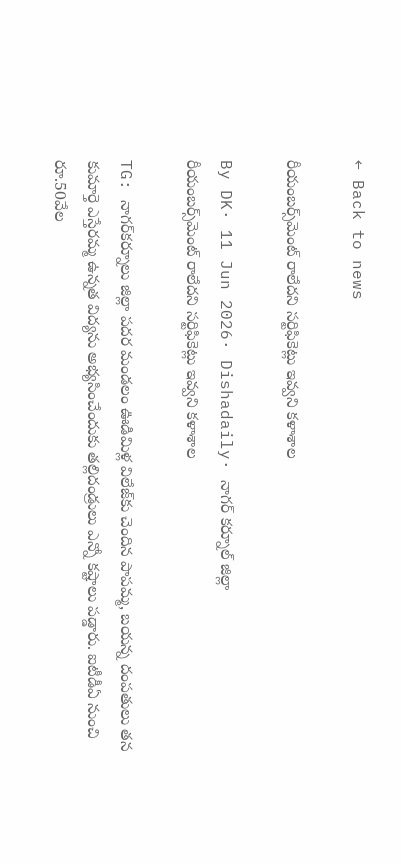← Back to news

రీయంబర్స్‌మెంట్ రాలేదని సర్టిఫికెట్లు ఇవ్వని కళాశాల

By DK· 11 Jun 2026· Dishadaily· నాగర్ కర్నూల్ జిల్లా
రీయంబర్స్‌మెంట్ రాలేదని సర్టిఫికెట్లు ఇవ్వని కళాశాల

TG: నాగర్‌కర్నూలు జిల్లా పదర మండలం ఊడిమిళ్ల విలేజ్‌కు చెందిన పాపమ్మ, బయన్న దంపతులు తన కుమార్తె ఎస్తేరమ్మ ఉన్నత విద్యను అభ్యసించేందుకు తల్లిదండ్రులు ఎన్నో కష్టాలు పడ్డారు. ఐటీడీఏ నుంచి రూ.50వేల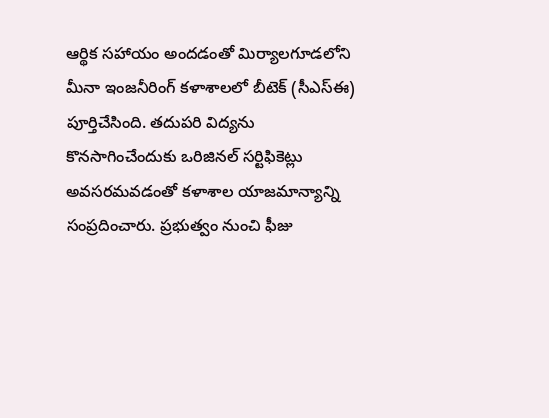ఆర్థిక సహాయం అందడంతో మిర్యాలగూడలోని మీనా ఇంజనీరింగ్ కళాశాలలో బీటెక్ (సీఎస్ఈ) పూర్తిచేసింది. తదుపరి విద్యను కొనసాగించేందుకు ఒరిజినల్ సర్టిఫికెట్లు అవసరమవడంతో కళాశాల యాజమాన్యాన్ని సంప్రదించారు. ప్రభుత్వం నుంచి ఫీజు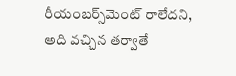రీయంబర్స్‌మెంట్ రాలేదని, అది వచ్చిన తర్వాతే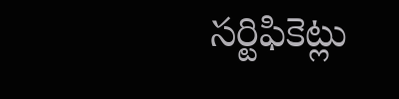సర్టిఫికెట్లు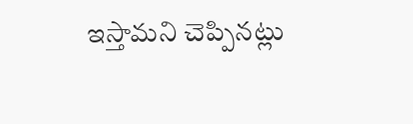ఇస్తామని చెప్పినట్లు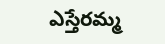ఎస్తేరమ్మ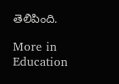తెలిపింది.

More in Education